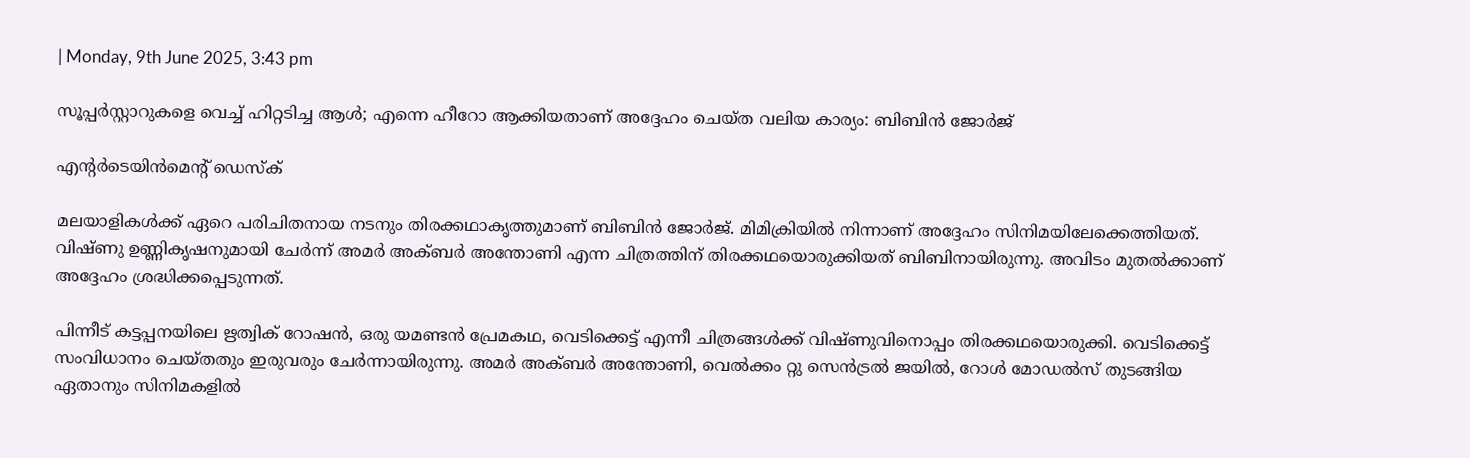| Monday, 9th June 2025, 3:43 pm

സൂപ്പര്‍സ്റ്റാറുകളെ വെച്ച് ഹിറ്റടിച്ച ആള്‍; എന്നെ ഹീറോ ആക്കിയതാണ് അദ്ദേഹം ചെയ്ത വലിയ കാര്യം: ബിബിന്‍ ജോര്‍ജ്

എന്റര്‍ടെയിന്‍മെന്റ് ഡെസ്‌ക്

മലയാളികള്‍ക്ക് ഏറെ പരിചിതനായ നടനും തിരക്കഥാകൃത്തുമാണ് ബിബിന്‍ ജോര്‍ജ്. മിമിക്രിയില്‍ നിന്നാണ് അദ്ദേഹം സിനിമയിലേക്കെത്തിയത്. വിഷ്ണു ഉണ്ണികൃഷനുമായി ചേര്‍ന്ന് അമര്‍ അക്ബര്‍ അന്തോണി എന്ന ചിത്രത്തിന് തിരക്കഥയൊരുക്കിയത് ബിബിനായിരുന്നു. അവിടം മുതല്‍ക്കാണ് അദ്ദേഹം ശ്രദ്ധിക്കപ്പെടുന്നത്.

പിന്നീട് കട്ടപ്പനയിലെ ഋത്വിക് റോഷന്‍, ഒരു യമണ്ടന്‍ പ്രേമകഥ, വെടിക്കെട്ട് എന്നീ ചിത്രങ്ങള്‍ക്ക് വിഷ്ണുവിനൊപ്പം തിരക്കഥയൊരുക്കി. വെടിക്കെട്ട് സംവിധാനം ചെയ്തതും ഇരുവരും ചേര്‍ന്നായിരുന്നു. അമര്‍ അക്ബര്‍ അന്തോണി, വെല്‍ക്കം റ്റു സെന്‍ട്രല്‍ ജയില്‍, റോള്‍ മോഡല്‍സ് തുടങ്ങിയ ഏതാനും സിനിമകളില്‍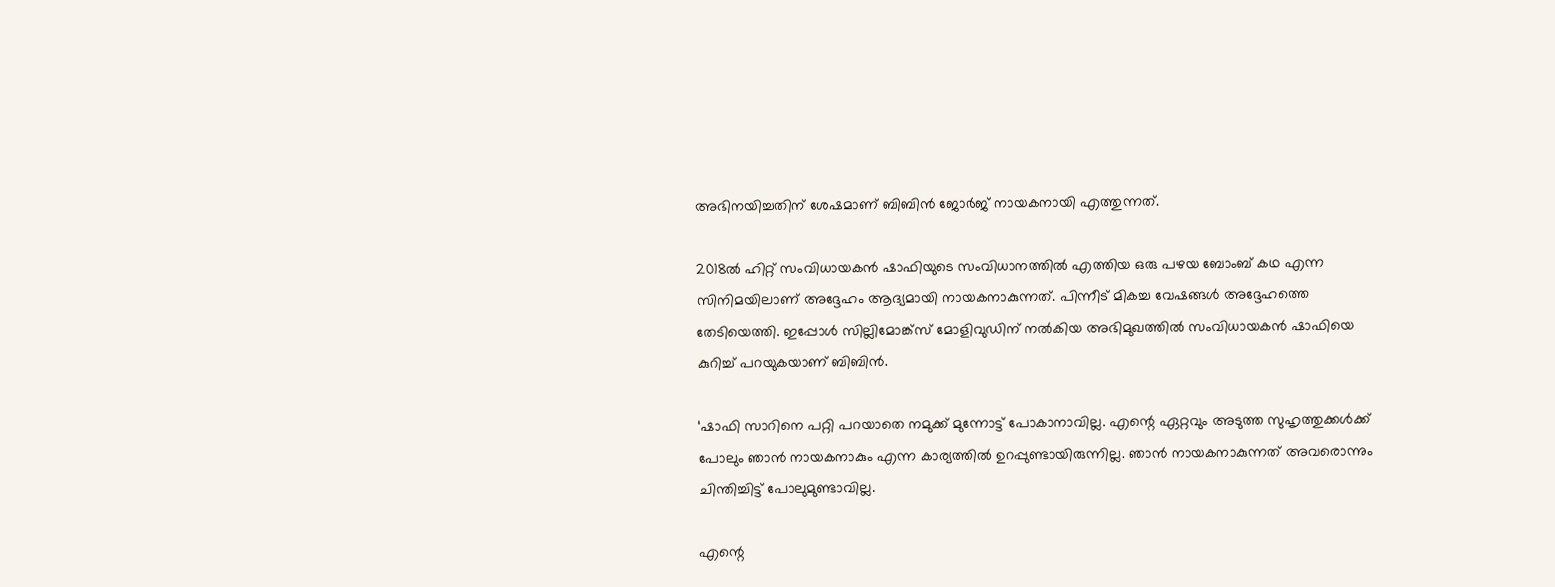അഭിനയിച്ചതിന് ശേഷമാണ് ബിബിന്‍ ജോര്‍ജ് നായകനായി എത്തുന്നത്.

2018ല്‍ ഹിറ്റ് സംവിധായകന്‍ ഷാഫിയുടെ സംവിധാനത്തില്‍ എത്തിയ ഒരു പഴയ ബോംബ് കഥ എന്ന സിനിമയിലാണ് അദ്ദേഹം ആദ്യമായി നായകനാകുന്നത്. പിന്നീട് മികച്ച വേഷങ്ങള്‍ അദ്ദേഹത്തെ തേടിയെത്തി. ഇപ്പോള്‍ സില്ലിമോങ്ക്‌സ് മോളിവുഡിന് നല്‍കിയ അഭിമുഖത്തില്‍ സംവിധായകന്‍ ഷാഫിയെ കുറിച്ച് പറയുകയാണ് ബിബിന്‍.

‘ഷാഫി സാറിനെ പറ്റി പറയാതെ നമുക്ക് മുന്നോട്ട് പോകാനാവില്ല. എന്റെ ഏറ്റവും അടുത്ത സുഹൃത്തുക്കള്‍ക്ക് പോലും ഞാന്‍ നായകനാകും എന്ന കാര്യത്തില്‍ ഉറപ്പുണ്ടായിരുന്നില്ല. ഞാന്‍ നായകനാകുന്നത് അവരൊന്നും ചിന്തിച്ചിട്ട് പോലുമുണ്ടാവില്ല.

എന്റെ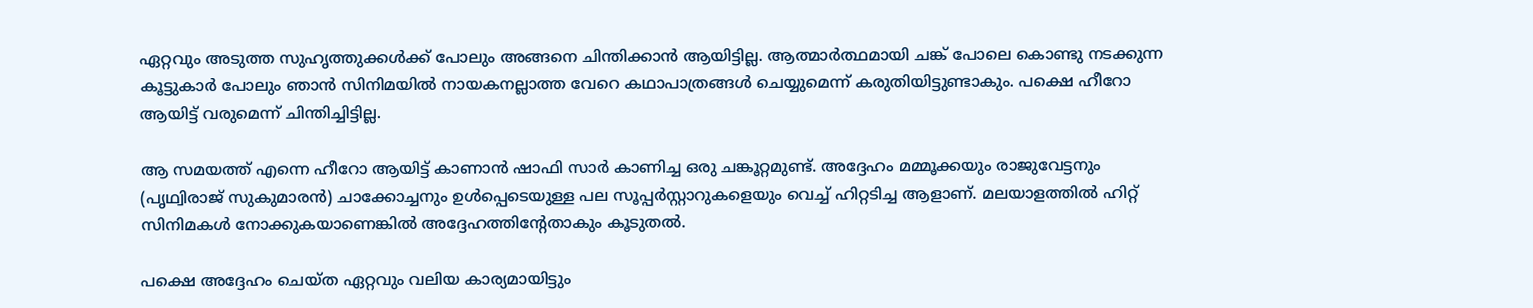ഏറ്റവും അടുത്ത സുഹൃത്തുക്കള്‍ക്ക് പോലും അങ്ങനെ ചിന്തിക്കാന്‍ ആയിട്ടില്ല. ആത്മാര്‍ത്ഥമായി ചങ്ക് പോലെ കൊണ്ടു നടക്കുന്ന കൂട്ടുകാര്‍ പോലും ഞാന്‍ സിനിമയില്‍ നായകനല്ലാത്ത വേറെ കഥാപാത്രങ്ങള്‍ ചെയ്യുമെന്ന് കരുതിയിട്ടുണ്ടാകും. പക്ഷെ ഹീറോ ആയിട്ട് വരുമെന്ന് ചിന്തിച്ചിട്ടില്ല.

ആ സമയത്ത് എന്നെ ഹീറോ ആയിട്ട് കാണാന്‍ ഷാഫി സാര്‍ കാണിച്ച ഒരു ചങ്കൂറ്റമുണ്ട്. അദ്ദേഹം മമ്മൂക്കയും രാജുവേട്ടനും (പൃഥ്വിരാജ് സുകുമാരന്‍) ചാക്കോച്ചനും ഉള്‍പ്പെടെയുള്ള പല സൂപ്പര്‍സ്റ്റാറുകളെയും വെച്ച് ഹിറ്റടിച്ച ആളാണ്. മലയാളത്തില്‍ ഹിറ്റ് സിനിമകള്‍ നോക്കുകയാണെങ്കില്‍ അദ്ദേഹത്തിന്റേതാകും കൂടുതല്‍.

പക്ഷെ അദ്ദേഹം ചെയ്ത ഏറ്റവും വലിയ കാര്യമായിട്ടും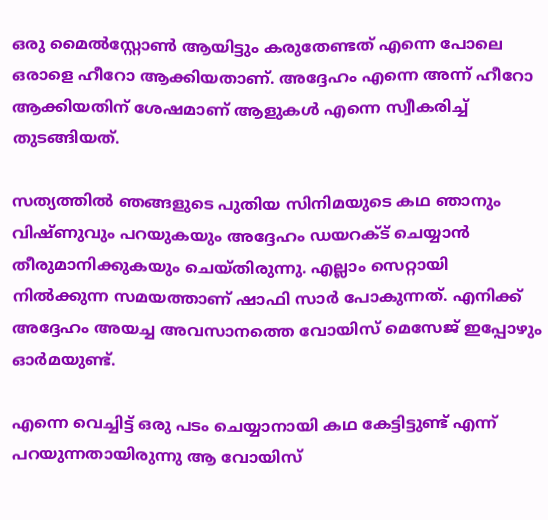ഒരു മൈല്‍സ്റ്റോണ്‍ ആയിട്ടും കരുതേണ്ടത് എന്നെ പോലെ ഒരാളെ ഹീറോ ആക്കിയതാണ്. അദ്ദേഹം എന്നെ അന്ന് ഹീറോ ആക്കിയതിന് ശേഷമാണ് ആളുകള്‍ എന്നെ സ്വീകരിച്ച് തുടങ്ങിയത്.

സത്യത്തില്‍ ഞങ്ങളുടെ പുതിയ സിനിമയുടെ കഥ ഞാനും വിഷ്ണുവും പറയുകയും അദ്ദേഹം ഡയറക്ട് ചെയ്യാന്‍ തീരുമാനിക്കുകയും ചെയ്തിരുന്നു. എല്ലാം സെറ്റായി നില്‍ക്കുന്ന സമയത്താണ് ഷാഫി സാര്‍ പോകുന്നത്. എനിക്ക് അദ്ദേഹം അയച്ച അവസാനത്തെ വോയിസ് മെസേജ് ഇപ്പോഴും ഓര്‍മയുണ്ട്.

എന്നെ വെച്ചിട്ട് ഒരു പടം ചെയ്യാനായി കഥ കേട്ടിട്ടുണ്ട് എന്ന് പറയുന്നതായിരുന്നു ആ വോയിസ്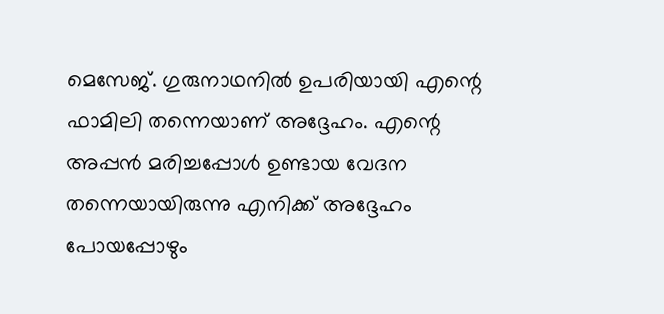മെസേജ്. ഗുരുനാഥനില്‍ ഉപരിയായി എന്റെ ഫാമിലി തന്നെയാണ് അദ്ദേഹം. എന്റെ അപ്പന്‍ മരിച്ചപ്പോള്‍ ഉണ്ടായ വേദന തന്നെയായിരുന്നു എനിക്ക് അദ്ദേഹം പോയപ്പോഴും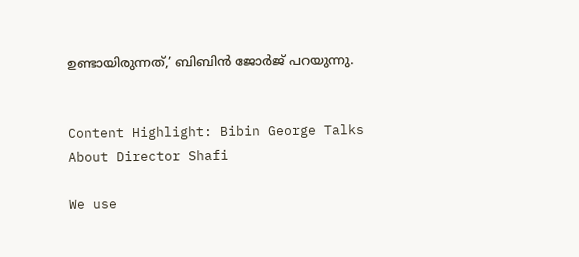ഉണ്ടായിരുന്നത്,’ ബിബിന്‍ ജോര്‍ജ് പറയുന്നു.


Content Highlight: Bibin George Talks About Director Shafi

We use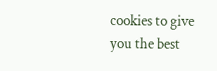cookies to give you the best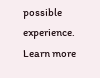possible experience. Learn more